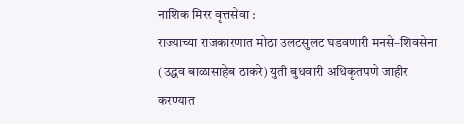नाशिक मिरर वृत्तसेवा :
राज्याच्या राजकारणात मोठा उलटसुलट घडवणारी मनसे–शिवसेना (उद्धव बाळासाहेब ठाकरे) युती बुधवारी अधिकृतपणे जाहीर करण्यात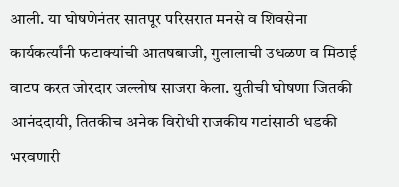आली. या घोषणेनंतर सातपूर परिसरात मनसे व शिवसेना कार्यकर्त्यांनी फटाक्यांची आतषबाजी, गुलालाची उधळण व मिठाई वाटप करत जोरदार जल्लोष साजरा केला. युतीची घोषणा जितकी आनंददायी, तितकीच अनेक विरोधी राजकीय गटांसाठी धडकी भरवणारी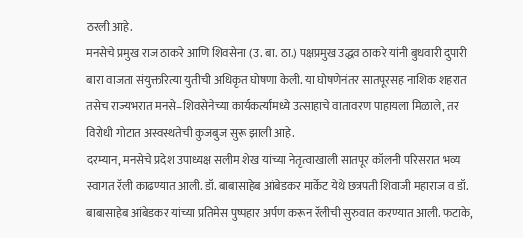ठरली आहे.
मनसेचे प्रमुख राज ठाकरे आणि शिवसेना (उ. बा. ठा.) पक्षप्रमुख उद्धव ठाकरे यांनी बुधवारी दुपारी बारा वाजता संयुक्तरित्या युतीची अधिकृत घोषणा केली. या घोषणेनंतर सातपूरसह नाशिक शहरात तसेच राज्यभरात मनसे–शिवसेनेच्या कार्यकर्त्यांमध्ये उत्साहाचे वातावरण पाहायला मिळाले, तर विरोधी गोटात अस्वस्थतेची कुजबुज सुरू झाली आहे.
दरम्यान, मनसेचे प्रदेश उपाध्यक्ष सलीम शेख यांच्या नेतृत्वाखाली सातपूर कॉलनी परिसरात भव्य स्वागत रॅली काढण्यात आली. डॉ. बाबासाहेब आंबेडकर मार्केट येथे छत्रपती शिवाजी महाराज व डॉ. बाबासाहेब आंबेडकर यांच्या प्रतिमेस पुष्पहार अर्पण करून रॅलीची सुरुवात करण्यात आली. फटाके,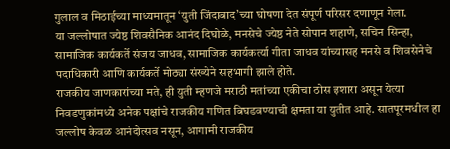गुलाल व मिठाईच्या माध्यमातून ‘युती जिंदाबाद’च्या घोषणा देत संपूर्ण परिसर दणाणून गेला.
या जल्लोषात ज्येष्ठ शिवसैनिक आनंद दिघोळे, मनसेचे ज्येष्ठ नेते सोपान शहाणे, सचिन सिन्हा, सामाजिक कार्यकर्ते संजय जाधव, सामाजिक कार्यकर्त्या गीता जाधव यांच्यासह मनसे व शिवसेनेचे पदाधिकारी आणि कार्यकर्ते मोठ्या संख्येने सहभागी झाले होते.
राजकीय जाणकारांच्या मते, ही युती म्हणजे मराठी मतांच्या एकीचा ठोस इशारा असून येत्या निवडणुकांमध्ये अनेक पक्षांचे राजकीय गणित बिघडवण्याची क्षमता या युतीत आहे. सातपूरमधील हा जल्लोष केवळ आनंदोत्सव नसून, आगामी राजकीय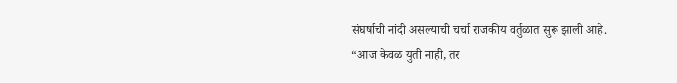संघर्षाची नांदी असल्याची चर्चा राजकीय वर्तुळात सुरू झाली आहे.
“आज केवळ युती नाही, तर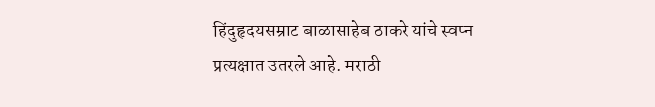हिंदुहृदयसम्राट बाळासाहेब ठाकरे यांचे स्वप्न प्रत्यक्षात उतरले आहे. मराठी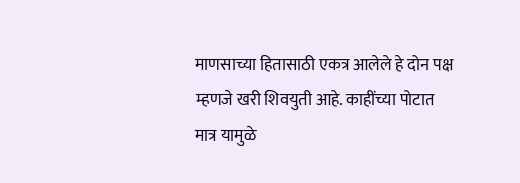माणसाच्या हितासाठी एकत्र आलेले हे दोन पक्ष म्हणजे खरी शिवयुती आहे. काहींच्या पोटात मात्र यामुळे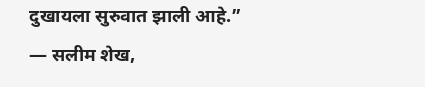दुखायला सुरुवात झाली आहे.”
— सलीम शेख,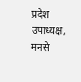प्रदेश उपाध्यक्ष, मनसे